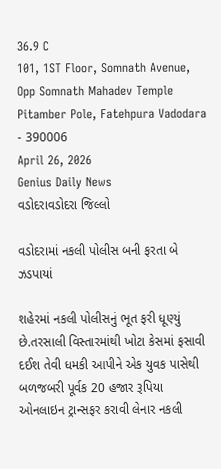36.9 C
101, 1ST Floor, Somnath Avenue, Opp Somnath Mahadev Temple Pitamber Pole, Fatehpura Vadodara - 390006
April 26, 2026
Genius Daily News
વડોદરાવડોદરા જિલ્લો

વડોદરામાં નકલી પોલીસ બની ફરતા બે ઝડપાયાં

શહેરમાં નકલી પોલીસનું ભૂત ફરી ધૂણ્યું છે.તરસાલી વિસ્તારમાંથી ખોટા કેસમાં ફસાવી દઈશ તેવી ધમકી આપીને એક યુવક પાસેથી બળજબરી પૂર્વક 20 હજાર રૂપિયા ઓનલાઇન ટ્રાન્સફર કરાવી લેનાર નકલી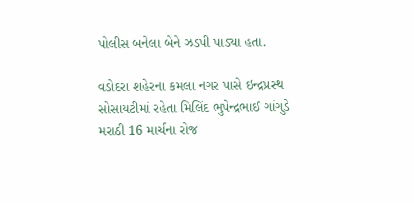પોલીસ બનેલા બેને ઝડપી પાડ્યા હતા.

વડોદરા શહેરના કમલા નગર પાસે ઇન્દ્રપ્રસ્થ સોસાયટીમાં રહેતા મિલિંદ ભુપેન્દ્રભાઈ ગાંગુડે મરાઠી 16 માર્ચના રોજ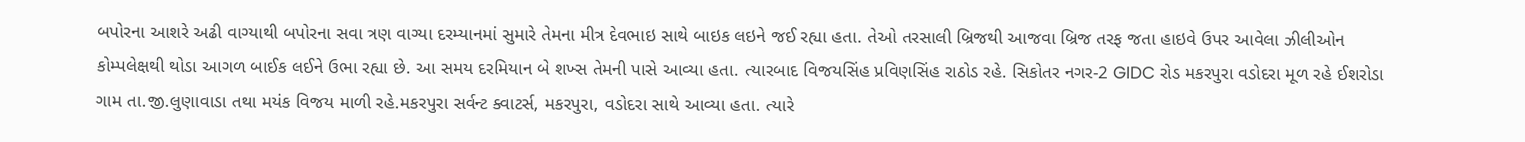બપોરના આશરે અઢી વાગ્યાથી બપોરના સવા ત્રણ વાગ્યા દરમ્યાનમાં સુમારે તેમના મીત્ર દેવભાઇ સાથે બાઇક લઇને જઈ રહ્યા હતા. તેઓ તરસાલી બ્રિજથી આજવા બ્રિજ તરફ જતા હાઇવે ઉપર આવેલા ઝીલીઓન કોમ્પલેક્ષથી થોડા આગળ બાઈક લઈને ઉભા રહ્યા છે. આ સમય દરમિયાન બે શખ્સ તેમની પાસે આવ્યા હતા. ત્યારબાદ વિજયસિંહ પ્રવિણસિંહ રાઠોડ રહે. સિકોતર નગર-2 GIDC રોડ મકરપુરા વડોદરા મૂળ રહે ઈશરોડા ગામ તા.જી.લુણાવાડા તથા મયંક વિજય માળી રહે.મકરપુરા સર્વન્ટ ક્વાટર્સ, મકરપુરા, વડોદરા સાથે આવ્યા હતા. ત્યારે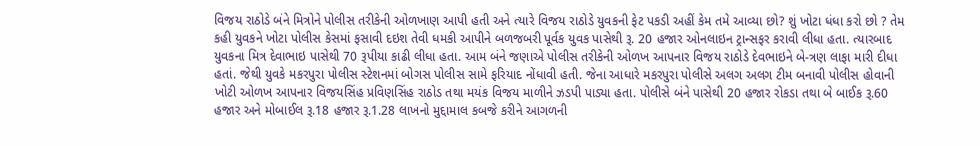વિજય રાઠોડે બંને મિત્રોને પોલીસ તરીકેની ઓળખાણ આપી હતી અને ત્યારે વિજય રાઠોડે યુવકની ફેટ પકડી અહીં કેમ તમે આવ્યા છો? શું ખોટા ધંધા કરો છો ? તેમ કહી યુવકને ખોટા પોલીસ કેસમાં ફસાવી દઇશ તેવી ધમકી આપીને બળજબરી પૂર્વક યુવક પાસેથી રૂ. 20 હજાર ઓનલાઇન ટ્રાન્સફર કરાવી લીધા હતા. ત્યારબાદ યુવકના મિત્ર દેવાભાઇ પાસેથી 70 રૂપીયા કાઢી લીધા હતા. આમ બંને જણાએ પોલીસ તરીકેની ઓળખ આપનાર વિજય રાઠોડે દેવભાઇને બે-ત્રણ લાફા મારી દીધા હતાં. જેથી યુવકે મકરપુરા પોલીસ સ્ટેશનમાં બોગસ પોલીસ સામે ફરિયાદ નોંધાવી હતી. જેના આધારે મકરપુરા પોલીસે અલગ અલગ ટીમ બનાવી પોલીસ હોવાની ખોટી ઓળખ આપનાર વિજયસિંહ પ્રવિણસિંહ રાઠોડ તથા મયંક વિજય માળીને ઝડપી પાડ્યા હતા. પોલીસે બંને પાસેથી 20 હજાર રોકડા તથા બે બાઈક રૂ.60 હજાર અને મોબાઈલ રૂ.18 હજાર રૂ.1.28 લાખનો મુદ્દામાલ કબજે કરીને આગળની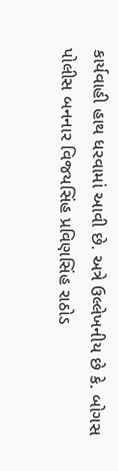કાર્યવાહી હાથ ધરવામાં આવી છે. અત્રે ઉલ્લેખનીય છે કે. બોગસ પોલીસ બનનાર વિજયસિંહ પ્રવિણસિંહ રાઠોડ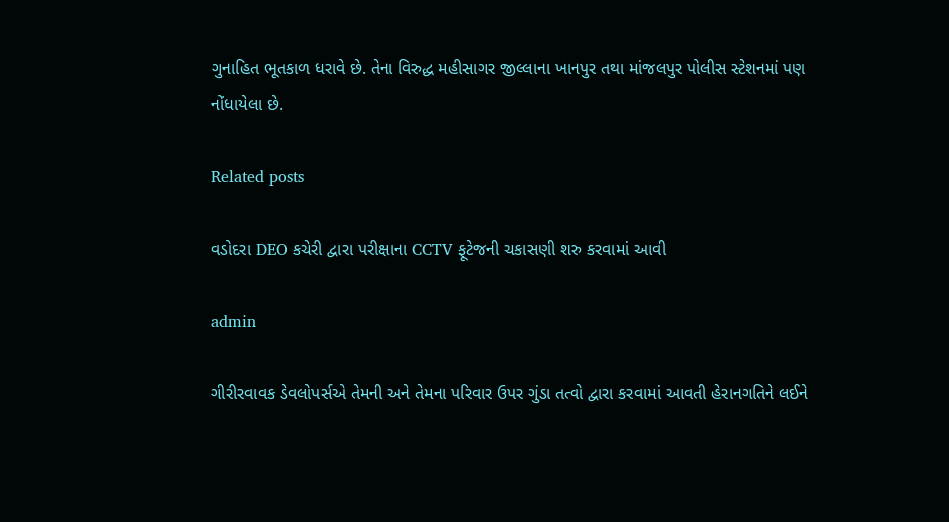ગુનાહિત ભૂતકાળ ધરાવે છે. તેના વિરુદ્ધ મહીસાગર જીલ્લાના ખાનપુર તથા માંજલપુર પોલીસ સ્ટેશનમાં પણ નોંધાયેલા છે.

Related posts

વડોદરા DEO કચેરી દ્વારા પરીક્ષાના CCTV ફૂટેજની ચકાસણી શરુ કરવામાં આવી

admin

ગીરીરવાવક ડેવલોપર્સએ તેમની અને તેમના પરિવાર ઉપર ગુંડા તત્વો દ્વારા કરવામાં આવતી હેરાનગતિને લઈને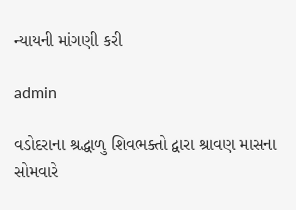ન્યાયની માંગણી કરી

admin

વડોદરાના શ્રદ્ધાળુ શિવભક્તો દ્વારા શ્રાવણ માસના સોમવારે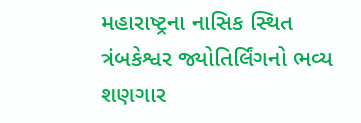મહારાષ્ટ્રના નાસિક સ્થિત ત્રંબકેશ્વર જ્યોતિર્લિંગનો ભવ્ય શણગાર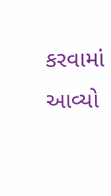કરવામાં આવ્યો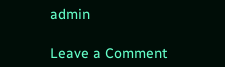admin

Leave a Comment